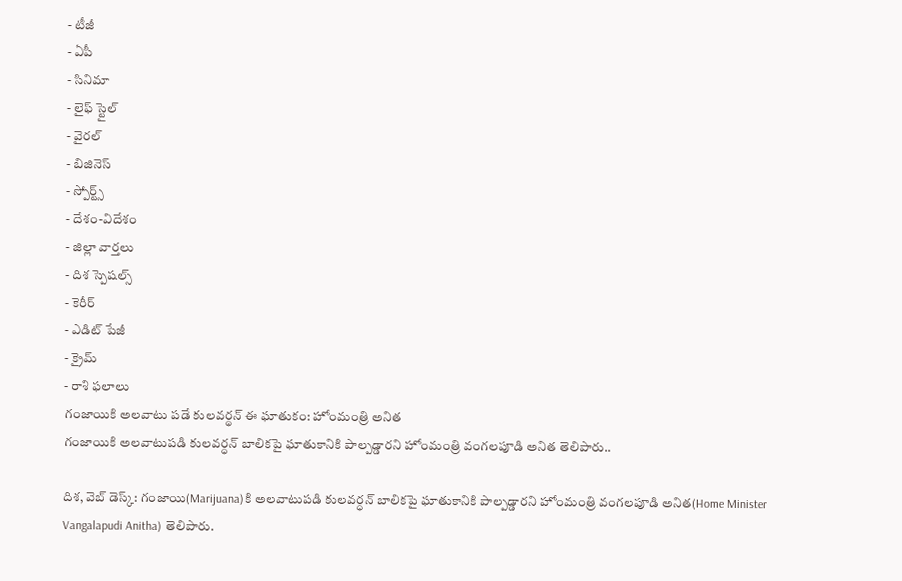- టీజీ
- ఏపీ
- సినిమా
- లైఫ్ స్టైల్
- వైరల్
- బిజినెస్
- స్పోర్ట్స్
- దేశం-విదేశం
- జిల్లా వార్తలు
- దిశ స్పెషల్స్
- కెరీర్
- ఎడిట్ పేజీ
- క్రైమ్
- రాశి ఫలాలు
గంజాయికి అలవాటు పడే కులవర్థన్ ఈ ఘాతుకం: హోంమంత్రి అనిత
గంజాయికి అలవాటుపడి కులవర్ధన్ బాలికపై ఘాతుకానికి పాల్పడ్డారని హోంమంత్రి వంగలపూడి అనిత తెలిపారు..

దిశ, వెబ్ డెస్క్: గంజాయి(Marijuana)కి అలవాటుపడి కులవర్ధన్ బాలికపై ఘాతుకానికి పాల్పడ్డారని హోంమంత్రి వంగలపూడి అనిత(Home Minister Vangalapudi Anitha) తెలిపారు.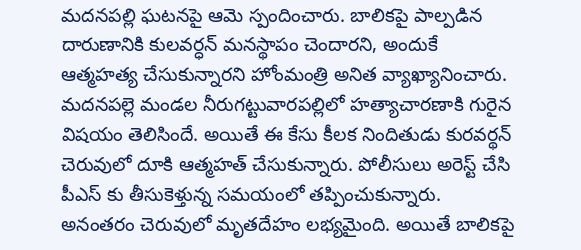మదనపల్లి ఘటనపై ఆమె స్పందించారు. బాలికపై పాల్పడిన దారుణానికి కులవర్ధన్ మనస్థాపం చెందారని, అందుకే ఆత్మహత్య చేసుకున్నారని హోంమంత్రి అనిత వ్యాఖ్యానించారు. మదనపల్లె మండల నీరుగట్టువారపల్లిలో హత్యాచారణాకి గురైన విషయం తెలిసిందే. అయితే ఈ కేసు కీలక నిందితుడు కురవర్థన్ చెరువులో దూకి ఆత్మహత్ చేసుకున్నారు. పోలీసులు అరెస్ట్ చేసి పీఎస్ కు తీసుకెళ్తున్న సమయంలో తప్పించుకున్నారు. అనంతరం చెరువులో మృతదేహం లభ్యమైంది. అయితే బాలికపై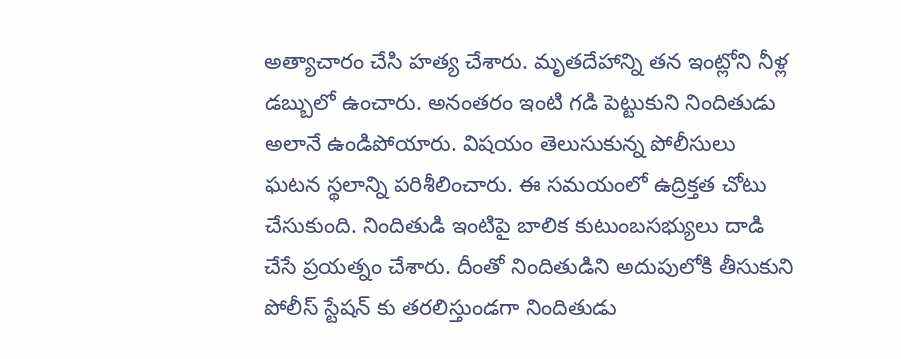అత్యాచారం చేసి హత్య చేశారు. మృతదేహాన్ని తన ఇంట్లోని నీళ్ల డబ్బులో ఉంచారు. అనంతరం ఇంటి గడి పెట్టుకుని నిందితుడు అలానే ఉండిపోయారు. విషయం తెలుసుకున్న పోలీసులు ఘటన స్థలాన్ని పరిశీలించారు. ఈ సమయంలో ఉద్రిక్తత చోటు చేసుకుంది. నిందితుడి ఇంటిపై బాలిక కుటుంబసభ్యులు దాడి చేసే ప్రయత్నం చేశారు. దీంతో నిందితుడిని అదుపులోకి తీసుకుని పోలీస్ స్టేషన్ కు తరలిస్తుండగా నిందితుడు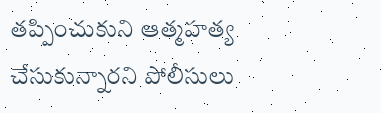తప్పించుకుని ఆత్మహత్య చేసుకున్నారని పోలీసులు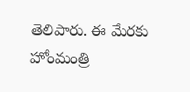తెలిపారు. ఈ మేరకు హోంమంత్రి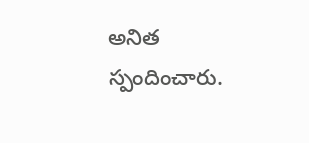అనిత స్పందించారు.